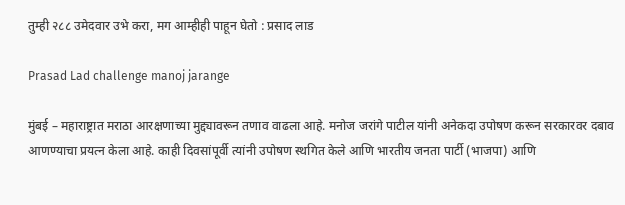तुम्ही २८८ उमेदवार उभे करा, मग आम्हीही पाहून घेतो : प्रसाद लाड

Prasad Lad challenge manoj jarange

मुंबई – महाराष्ट्रात मराठा आरक्षणाच्या मुद्द्यावरून तणाव वाढला आहे. मनोज जरांगे पाटील यांनी अनेकदा उपोषण करून सरकारवर दबाव आणण्याचा प्रयत्न केला आहे. काही दिवसांपूर्वी त्यांनी उपोषण स्थगित केले आणि भारतीय जनता पार्टी (भाजपा) आणि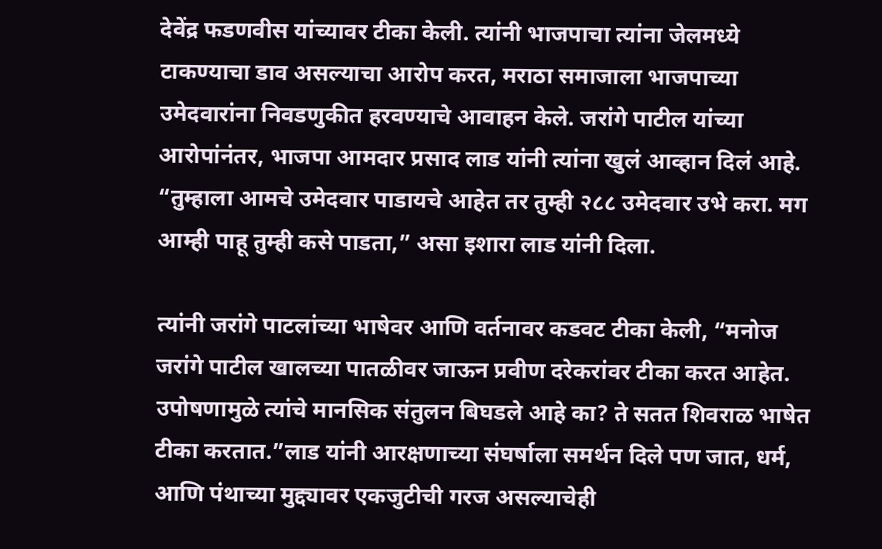देवेंद्र फडणवीस यांच्यावर टीका केली. त्यांनी भाजपाचा त्यांना जेलमध्ये टाकण्याचा डाव असल्याचा आरोप करत, मराठा समाजाला भाजपाच्या उमेदवारांना निवडणुकीत हरवण्याचे आवाहन केले. जरांगे पाटील यांच्या आरोपांनंतर, भाजपा आमदार प्रसाद लाड यांनी त्यांना खुलं आव्हान दिलं आहे. “तुम्हाला आमचे उमेदवार पाडायचे आहेत तर तुम्ही २८८ उमेदवार उभे करा. मग आम्ही पाहू तुम्ही कसे पाडता,” असा इशारा लाड यांनी दिला.

त्यांनी जरांगे पाटलांच्या भाषेवर आणि वर्तनावर कडवट टीका केली, “मनोज जरांगे पाटील खालच्या पातळीवर जाऊन प्रवीण दरेकरांवर टीका करत आहेत. उपोषणामुळे त्यांचे मानसिक संतुलन बिघडले आहे का? ते सतत शिवराळ भाषेत टीका करतात.”लाड यांनी आरक्षणाच्या संघर्षाला समर्थन दिले पण जात, धर्म, आणि पंथाच्या मुद्द्यावर एकजुटीची गरज असल्याचेही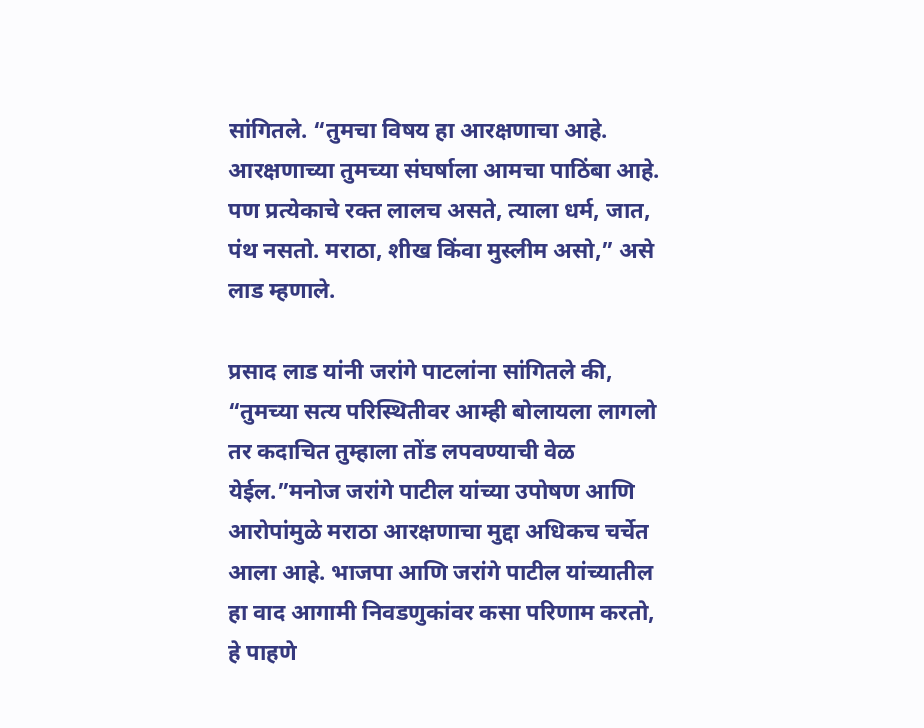सांगितले. “तुमचा विषय हा आरक्षणाचा आहे. आरक्षणाच्या तुमच्या संघर्षाला आमचा पाठिंबा आहे. पण प्रत्येकाचे रक्त लालच असते, त्याला धर्म, जात, पंथ नसतो. मराठा, शीख किंवा मुस्लीम असो,” असे लाड म्हणाले.

प्रसाद लाड यांनी जरांगे पाटलांना सांगितले की, “तुमच्या सत्य परिस्थितीवर आम्ही बोलायला लागलो तर कदाचित तुम्हाला तोंड लपवण्याची वेळ येईल.”मनोज जरांगे पाटील यांच्या उपोषण आणि आरोपांमुळे मराठा आरक्षणाचा मुद्दा अधिकच चर्चेत आला आहे. भाजपा आणि जरांगे पाटील यांच्यातील हा वाद आगामी निवडणुकांवर कसा परिणाम करतो, हे पाहणे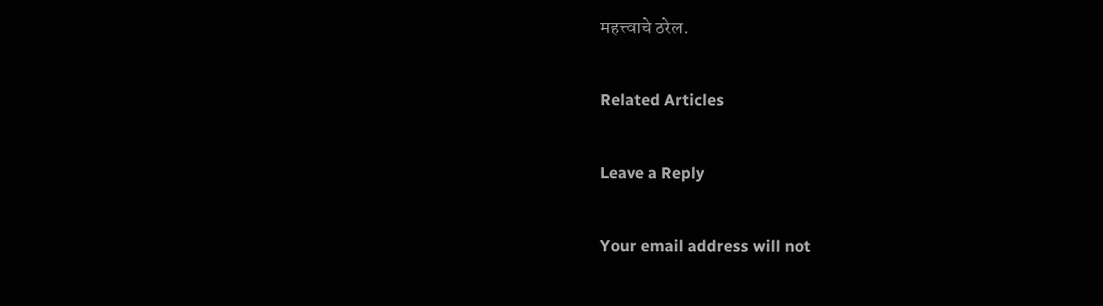महत्त्वाचे ठरेल.

Related Articles

Leave a Reply

Your email address will not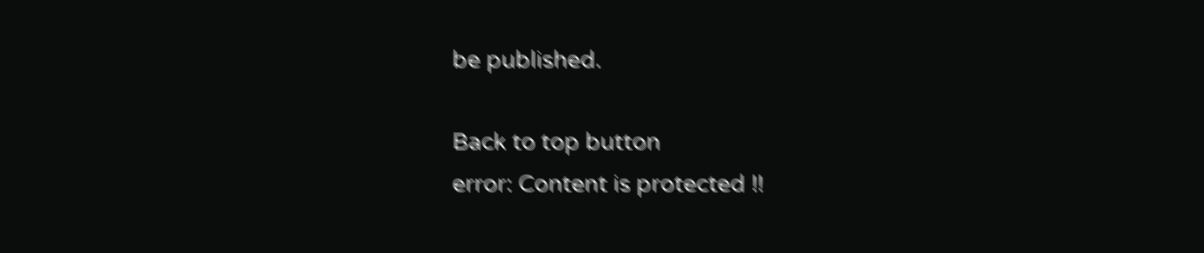be published.

Back to top button
error: Content is protected !!